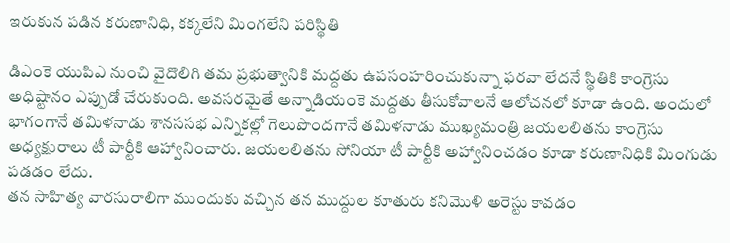ఇరుకున పడిన కరుణానిధి, కక్కలేని మింగలేని పరిస్థితి

డిఎంకె యుపిఎ నుంచి వైదొలిగి తమ ప్రభుత్వానికి మద్దతు ఉపసంహరించుకున్నా ఫరవా లేదనే స్థితికి కాంగ్రెసు అధిష్టానం ఎప్పుడో చేరుకుంది. అవసరమైతే అన్నాడియంకె మద్దతు తీసుకోవాలనే ఆలోచనలో కూడా ఉంది. అందులో భాగంగానే తమిళనాడు శానససభ ఎన్నికల్లో గెలుపొందగానే తమిళనాడు ముఖ్యమంత్రి జయలలితను కాంగ్రెసు అధ్యక్షురాలు టీ పార్టీకి ఆహ్వానించారు. జయలలితను సోనియా టీ పార్టీకి అహ్వానించడం కూడా కరుణానిధికి మింగుడు పడడం లేదు.
తన సాహిత్య వారసురాలిగా ముందుకు వచ్చిన తన ముద్దుల కూతురు కనిమొళి అరెస్టు కావడం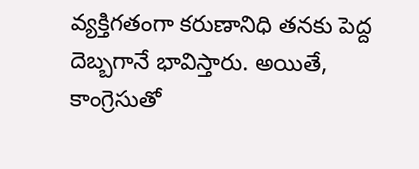వ్యక్తిగతంగా కరుణానిధి తనకు పెద్ద దెబ్బగానే భావిస్తారు. అయితే, కాంగ్రెసుతో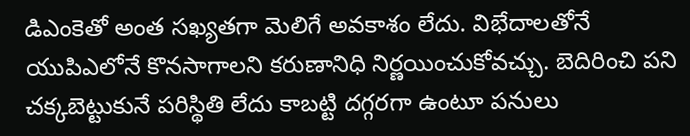డిఎంకెతో అంత సఖ్యతగా మెలిగే అవకాశం లేదు. విభేదాలతోనే యుపిఎలోనే కొనసాగాలని కరుణానిధి నిర్ణయించుకోవచ్చు. బెదిరించి పని చక్కబెట్టుకునే పరిస్థితి లేదు కాబట్టి దగ్గరగా ఉంటూ పనులు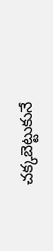చక్కబెట్టుకునే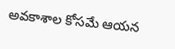అవకాశాల కోసమే ఆయన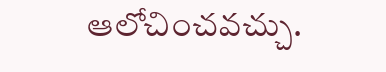ఆలోచించవచ్చు.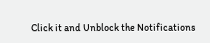Click it and Unblock the Notifications